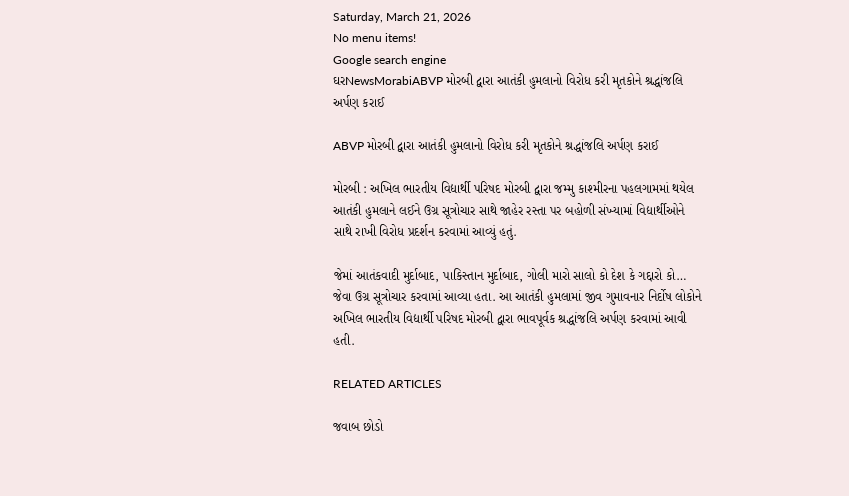Saturday, March 21, 2026
No menu items!
Google search engine
ઘરNewsMorabiABVP મોરબી દ્વારા આતંકી હુમલાનો વિરોધ કરી મૃતકોને શ્રદ્ધાંજલિ અર્પણ કરાઈ

ABVP મોરબી દ્વારા આતંકી હુમલાનો વિરોધ કરી મૃતકોને શ્રદ્ધાંજલિ અર્પણ કરાઈ

મોરબી : અખિલ ભારતીય વિદ્યાર્થી પરિષદ મોરબી દ્વારા જમ્મુ કાશ્મીરના પહલગામમાં થયેલ આતંકી હુમલાને લઈને ઉગ્ર સૂત્રોચાર સાથે જાહેર રસ્તા પર બહોળી સંખ્યામાં વિદ્યાર્થીઓને સાથે રાખી વિરોધ પ્રદર્શન કરવામાં આવ્યું હતું.

જેમાં આતંકવાદી મુર્દાબાદ, પાકિસ્તાન મુર્દાબાદ, ગોલી મારો સાલો કો દેશ કે ગદ્દારો કો… જેવા ઉગ્ર સૂત્રોચાર કરવામાં આવ્યા હતા. આ આતંકી હુમલામાં જીવ ગુમાવનાર નિર્દોષ લોકોને અખિલ ભારતીય વિદ્યાર્થી પરિષદ મોરબી દ્વારા ભાવપૂર્વક શ્રદ્ધાંજલિ અર્પણ કરવામાં આવી હતી.

RELATED ARTICLES

જવાબ છોડો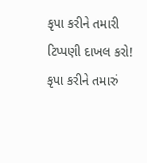કૃપા કરીને તમારી ટિપ્પણી દાખલ કરો!
કૃપા કરીને તમારું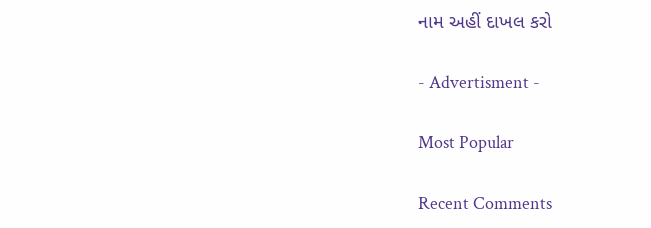નામ અહીં દાખલ કરો

- Advertisment -

Most Popular

Recent Comments